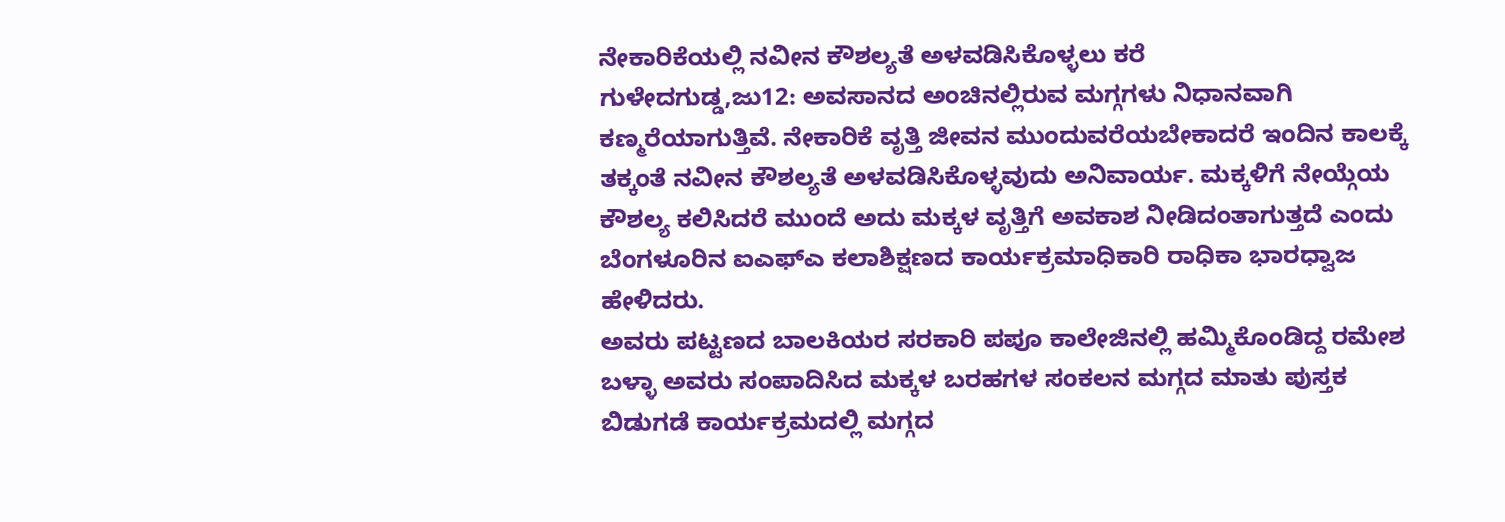ನೇಕಾರಿಕೆಯಲ್ಲಿ ನವೀನ ಕೌಶಲ್ಯತೆ ಅಳವಡಿಸಿಕೊಳ್ಳಲು ಕರೆ
ಗುಳೇದಗುಡ್ಡ,ಜು12: ಅವಸಾನದ ಅಂಚಿನಲ್ಲಿರುವ ಮಗ್ಗಗಳು ನಿಧಾನವಾಗಿ ಕಣ್ಮರೆಯಾಗುತ್ತಿವೆ. ನೇಕಾರಿಕೆ ವೃತ್ತಿ ಜೀವನ ಮುಂದುವರೆಯಬೇಕಾದರೆ ಇಂದಿನ ಕಾಲಕ್ಕೆ ತಕ್ಕಂತೆ ನವೀನ ಕೌಶಲ್ಯತೆ ಅಳವಡಿಸಿಕೊಳ್ಳವುದು ಅನಿವಾರ್ಯ. ಮಕ್ಕಳಿಗೆ ನೇಯ್ಗೆಯ ಕೌಶಲ್ಯ ಕಲಿಸಿದರೆ ಮುಂದೆ ಅದು ಮಕ್ಕಳ ವೃತ್ತಿಗೆ ಅವಕಾಶ ನೀಡಿದಂತಾಗುತ್ತದೆ ಎಂದು ಬೆಂಗಳೂರಿನ ಐಎಫ್‍ಎ ಕಲಾಶಿಕ್ಷಣದ ಕಾರ್ಯಕ್ರಮಾಧಿಕಾರಿ ರಾಧಿಕಾ ಭಾರಧ್ವಾಜ ಹೇಳಿದರು.
ಅವರು ಪಟ್ಟಣದ ಬಾಲಕಿಯರ ಸರಕಾರಿ ಪಪೂ ಕಾಲೇಜಿನಲ್ಲಿ ಹಮ್ಮಿಕೊಂಡಿದ್ದ ರಮೇಶ ಬಳ್ಳಾ ಅವರು ಸಂಪಾದಿಸಿದ ಮಕ್ಕಳ ಬರಹಗಳ ಸಂಕಲನ ಮಗ್ಗದ ಮಾತು ಪುಸ್ತಕ ಬಿಡುಗಡೆ ಕಾರ್ಯಕ್ರಮದಲ್ಲಿ ಮಗ್ಗದ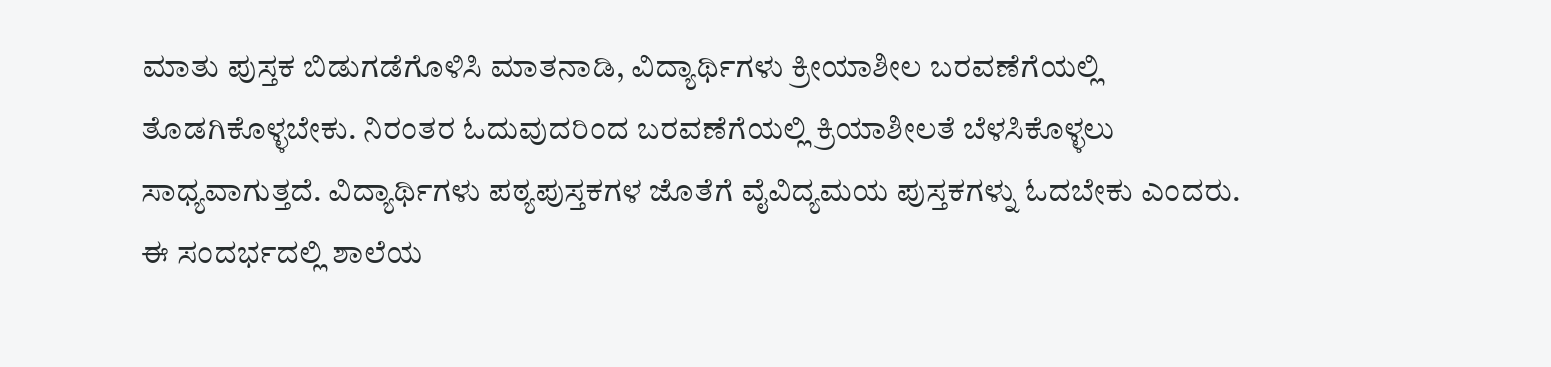ಮಾತು ಪುಸ್ತಕ ಬಿಡುಗಡೆಗೊಳಿಸಿ ಮಾತನಾಡಿ, ವಿದ್ಯಾರ್ಥಿಗಳು ಕ್ರೀಯಾಶೀಲ ಬರವಣೆಗೆಯಲ್ಲಿ ತೊಡಗಿಕೊಳ್ಳಬೇಕು. ನಿರಂತರ ಓದುವುದರಿಂದ ಬರವಣೆಗೆಯಲ್ಲಿ ಕ್ರಿಯಾಶೀಲತೆ ಬೆಳಸಿಕೊಳ್ಳಲು ಸಾಧ್ಯವಾಗುತ್ತದೆ. ವಿದ್ಯಾರ್ಥಿಗಳು ಪಠ್ಯಪುಸ್ತಕಗಳ ಜೊತೆಗೆ ವೈವಿದ್ಯಮಯ ಪುಸ್ತಕಗಳ್ನು ಓದಬೇಕು ಎಂದರು.
ಈ ಸಂದರ್ಭದಲ್ಲಿ ಶಾಲೆಯ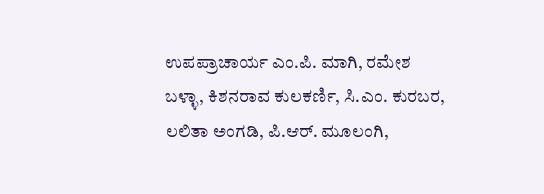ಉಪಪ್ರಾಚಾರ್ಯ ಎಂ.ಪಿ. ಮಾಗಿ, ರಮೇಶ ಬಳ್ಳಾ, ಕಿಶನರಾವ ಕುಲಕರ್ಣಿ, ಸಿ.ಎಂ. ಕುರಬರ, ಲಲಿತಾ ಅಂಗಡಿ, ಪಿ.ಆರ್. ಮೂಲಂಗಿ,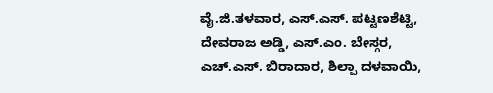ವೈ.ಜಿ.ತಳವಾರ, ಎಸ್.ಎಸ್. ಪಟ್ಟಣಶೆಟ್ಟಿ, ದೇವರಾಜ ಅಡ್ಡಿ, ಎಸ್.ಎಂ. ಬೇಸ್ಗರ, ಎಚ್.ಎಸ್. ಬಿರಾದಾರ, ಶಿಲ್ಪಾ ದಳವಾಯಿ,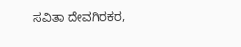ಸವಿತಾ ದೇವಗಿರಕರ,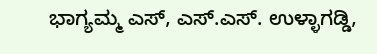ಭಾಗ್ಯಮ್ಮ ಎಸ್, ಎಸ್.ಎಸ್. ಉಳ್ಳಾಗಡ್ಡಿ,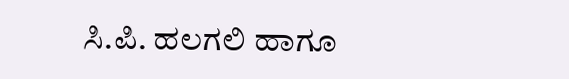ಸಿ.ಪಿ. ಹಲಗಲಿ ಹಾಗೂ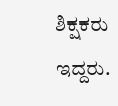ಶಿಕ್ಷಕರು ಇದ್ದರು.